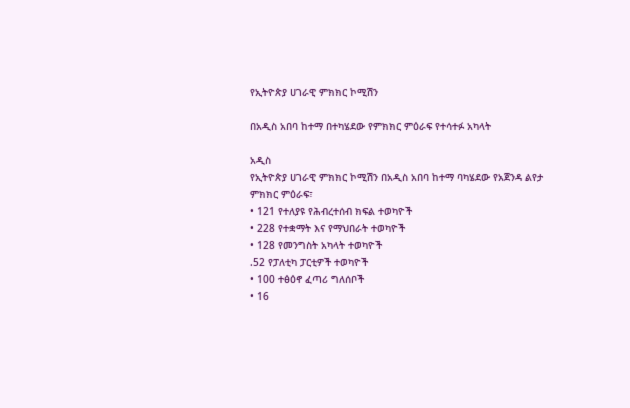የኢትዮጵያ ሀገራዊ ምክክር ኮሚሽን

በአዲስ አበባ ከተማ በተካሄደው የምክክር ምዕራፍ የተሳተፉ አካላት

አዲስ
የኢትዮጵያ ሀገራዊ ምክክር ኮሚሽን በአዲስ አበባ ከተማ ባካሄደው የአጀንዳ ልየታ ምክክር ምዕራፍ፣
• 121 የተለያዩ የሕብረተሰብ ክፍል ተወካዮች
• 228 የተቋማት እና የማህበራት ተወካዮች
• 128 የመንግስት አካላት ተወካዮች
.52 የፓለቲካ ፓርቲዎች ተወካዮች
• 100 ተፅዕኖ ፈጣሪ ግለሰቦች
• 16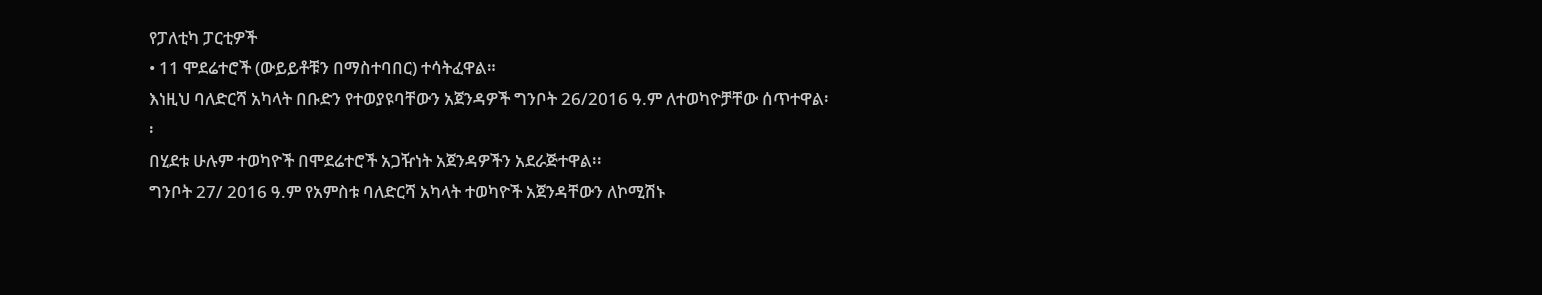የፓለቲካ ፓርቲዎች
• 11 ሞደሬተሮች (ውይይቶቹን በማስተባበር) ተሳትፈዋል።
እነዚህ ባለድርሻ አካላት በቡድን የተወያዩባቸውን አጀንዳዎች ግንቦት 26/2016 ዓ.ም ለተወካዮቻቸው ሰጥተዋል፡፡
በሂደቱ ሁሉም ተወካዮች በሞደሬተሮች አጋዥነት አጀንዳዎችን አደራጅተዋል፡፡
ግንቦት 27/ 2016 ዓ.ም የአምስቱ ባለድርሻ አካላት ተወካዮች አጀንዳቸውን ለኮሚሽኑ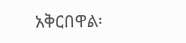አቅርበዋል፡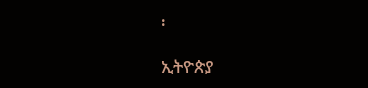፡

ኢትዮጵያ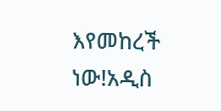እየመከረች ነው!አዲስ